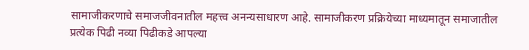सामाजीकरणाचे समाजजीवनातील महत्त्व अनन्यसाधारण आहे. सामाजीकरण प्रक्रियेच्या माध्यमातून समाजातील प्रत्येक पिढी नव्या पिढीकडे आपल्या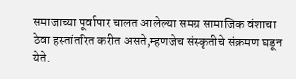समाजाच्या पूर्वापार चालत आलेल्या समग्र सामाजिक वंशाचा ठेवा हस्तांतरित करीत असते,म्हणजेच संस्कृतीचे संक्रमण घडून येते.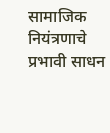सामाजिक नियंत्रणाचे प्रभावी साधन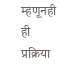म्हणूनही ही प्रक्रिया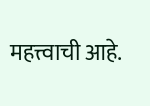महत्त्वाची आहे.